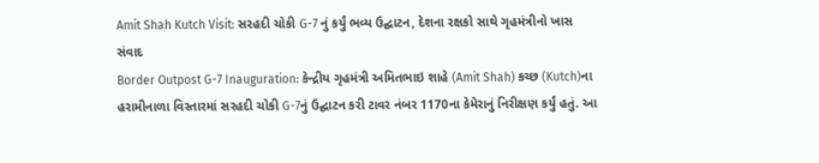Amit Shah Kutch Visit: સરહદી ચોકી G-7 નું કર્યું ભવ્ય ઉદ્ઘાટન, દેશના રક્ષકો સાથે ગૃહમંત્રીનો ખાસ સંવાદ
Border Outpost G-7 Inauguration: કેન્દ્રીય ગૃહમંત્રી અમિતભાઇ શાહે (Amit Shah) કચ્છ (Kutch)ના હરામીનાળા વિસ્તારમાં સરહદી ચોકી G-7નું ઉદ્ઘાટન કરી ટાવર નંબર 1170ના કેમેરાનું નિરીક્ષણ કર્યું હતું. આ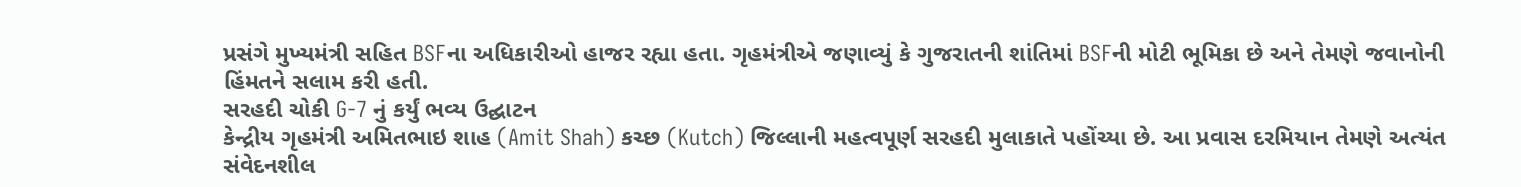પ્રસંગે મુખ્યમંત્રી સહિત BSFના અધિકારીઓ હાજર રહ્યા હતા. ગૃહમંત્રીએ જણાવ્યું કે ગુજરાતની શાંતિમાં BSFની મોટી ભૂમિકા છે અને તેમણે જવાનોની હિંમતને સલામ કરી હતી.
સરહદી ચોકી G-7 નું કર્યું ભવ્ય ઉદ્ઘાટન
કેન્દ્રીય ગૃહમંત્રી અમિતભાઇ શાહ (Amit Shah) કચ્છ (Kutch) જિલ્લાની મહત્વપૂર્ણ સરહદી મુલાકાતે પહોંચ્યા છે. આ પ્રવાસ દરમિયાન તેમણે અત્યંત સંવેદનશીલ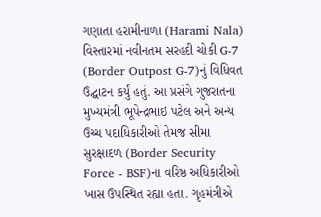ગણાતા હરામીનાળા (Harami Nala) વિસ્તારમાં નવીનતમ સરહદી ચોકી G-7 (Border Outpost G-7)નું વિધિવત ઉદ્ઘાટન કર્યું હતું. આ પ્રસંગે ગુજરાતના મુખ્યમંત્રી ભૂપેન્દ્રભાઇ પટેલ અને અન્ય ઉચ્ચ પદાધિકારીઓ તેમજ સીમા સુરક્ષાદળ (Border Security Force - BSF)ના વરિષ્ઠ અધિકારીઓ ખાસ ઉપસ્થિત રહ્યા હતા. ગૃહમંત્રીએ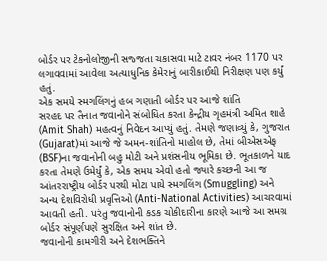બોર્ડર પર ટેકનોલોજીની સજ્જતા ચકાસવા માટે ટાવર નંબર 1170 પર લગાવવામાં આવેલા અત્યાધુનિક કેમેરાનું બારીકાઈથી નિરીક્ષણ પણ કર્યું હતું.
એક સમયે સ્મગલિંગનું હબ ગણાતી બોર્ડર પર આજે શાંતિ
સરહદ પર તૈનાત જવાનોને સંબોધિત કરતા કેન્દ્રીય ગૃહમંત્રી અમિત શાહે (Amit Shah) મહત્વનું નિવેદન આપ્યું હતું. તેમણે જણાવ્યું કે, ગુજરાત (Gujarat)માં આજે જે અમન-શાંતિનો માહોલ છે, તેમાં બીએસએફ (BSF)ના જવાનોની બહુ મોટી અને પ્રશંસનીય ભૂમિકા છે. ભૂતકાળને યાદ કરતા તેમણે ઉમેર્યું કે, એક સમય એવો હતો જ્યારે કચ્છની આ જ આંતરરાષ્ટ્રીય બોર્ડર પરથી મોટા પાયે સ્મગલિંગ (Smuggling) અને અન્ય દેશવિરોધી પ્રવૃત્તિઓ (Anti-National Activities) આચરવામાં આવતી હતી. પરંતુ જવાનોની કડક ચોકીદારીના કારણે આજે આ સમગ્ર બોર્ડર સંપૂર્ણપણે સુરક્ષિત અને શાંત છે.
જવાનોની કામગીરી અને દેશભક્તિને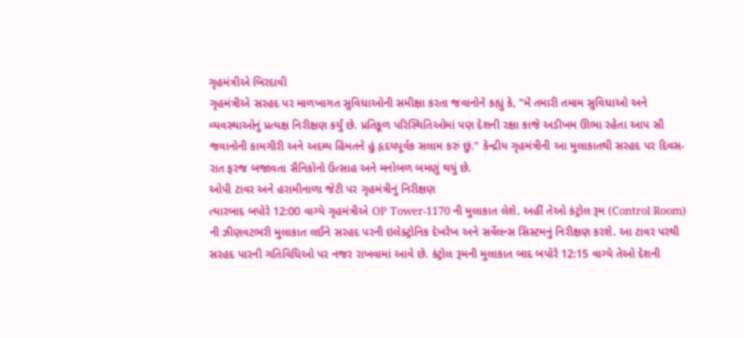ગૃહમંત્રીએ બિરદાવી
ગૃહમંત્રીએ સરહદ પર માળખાગત સુવિધાઓની સમીક્ષા કરતા જવાનોને કહ્યું કે, "મેં તમારી તમામ સુવિધાઓ અને વ્યવસ્થાઓનું પ્રત્યક્ષ નિરીક્ષણ કર્યું છે. પ્રતિકૂળ પરિસ્થિતિઓમાં પણ દેશની રક્ષા કાજે અડીખમ ઊભા રહેતા આપ સૌ જવાનોની કામગીરી અને અદમ્ય હિંમતને હું હૃદયપૂર્વક સલામ કરું છું." કેન્દ્રીય ગૃહમંત્રીની આ મુલાકાતથી સરહદ પર દિવસ-રાત ફરજ બજાવતા સૈનિકોનો ઉત્સાહ અને મનોબળ બમણું થયું છે.
ઓપી ટાવર અને હરામીનાળા જેટી પર ગૃહમંત્રીનું નિરીક્ષણ
ત્યારબાદ બપોરે 12:00 વાગ્યે ગૃહમંત્રીએ OP Tower-1170 ની મુલાકાત લેશે. અહીં તેઓ કંટ્રોલ રૂમ (Control Room) ની ઝીણવટભરી મુલાકાત લઈને સરહદ પરની ઇલેક્ટ્રોનિક દેખરેખ અને સર્વેલન્સ સિસ્ટમનું નિરીક્ષણ કરશે. આ ટાવર પરથી સરહદ પારની ગતિવિધિઓ પર નજર રાખવામાં આવે છે. કંટ્રોલ રૂમની મુલાકાત બાદ બપોરે 12:15 વાગ્યે તેઓ દેશની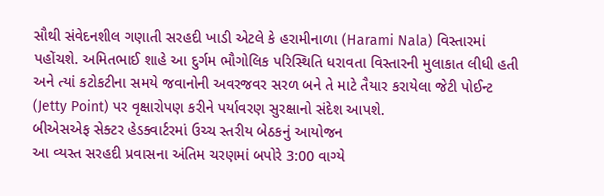સૌથી સંવેદનશીલ ગણાતી સરહદી ખાડી એટલે કે હરામીનાળા (Harami Nala) વિસ્તારમાં પહોંચશે. અમિતભાઈ શાહે આ દુર્ગમ ભૌગોલિક પરિસ્થિતિ ધરાવતા વિસ્તારની મુલાકાત લીધી હતી અને ત્યાં કટોકટીના સમયે જવાનોની અવરજવર સરળ બને તે માટે તૈયાર કરાયેલા જેટી પોઈન્ટ (Jetty Point) પર વૃક્ષારોપણ કરીને પર્યાવરણ સુરક્ષાનો સંદેશ આપશે.
બીએસએફ સેક્ટર હેડક્વાર્ટરમાં ઉચ્ચ સ્તરીય બેઠકનું આયોજન
આ વ્યસ્ત સરહદી પ્રવાસના અંતિમ ચરણમાં બપોરે 3:00 વાગ્યે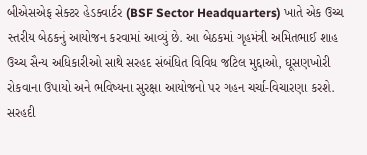બીએસએફ સેક્ટર હેડક્વાર્ટર (BSF Sector Headquarters) ખાતે એક ઉચ્ચ સ્તરીય બેઠકનું આયોજન કરવામાં આવ્યું છે. આ બેઠકમાં ગૃહમંત્રી અમિતભાઈ શાહ ઉચ્ચ સૈન્ય અધિકારીઓ સાથે સરહદ સંબંધિત વિવિધ જટિલ મુદ્દાઓ, ઘૂસણખોરી રોકવાના ઉપાયો અને ભવિષ્યના સુરક્ષા આયોજનો પર ગહન ચર્ચા-વિચારણા કરશે. સરહદી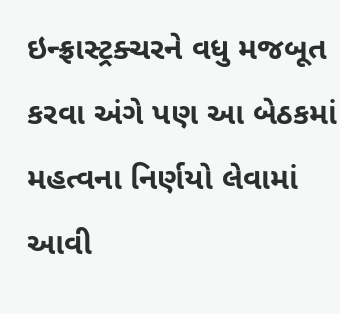ઇન્ફ્રાસ્ટ્રક્ચરને વધુ મજબૂત કરવા અંગે પણ આ બેઠકમાં મહત્વના નિર્ણયો લેવામાં આવી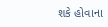શકે હોવાના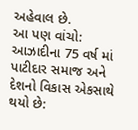અહેવાલ છે.
આ પણ વાંચો: આઝાદીના 75 વર્ષ માં પાટીદાર સમાજ અને દેશનો વિકાસ એકસાથે થયો છે: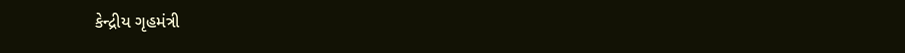કેન્દ્રીય ગૃહમંત્રી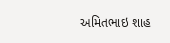અમિતભાઇ શાહ